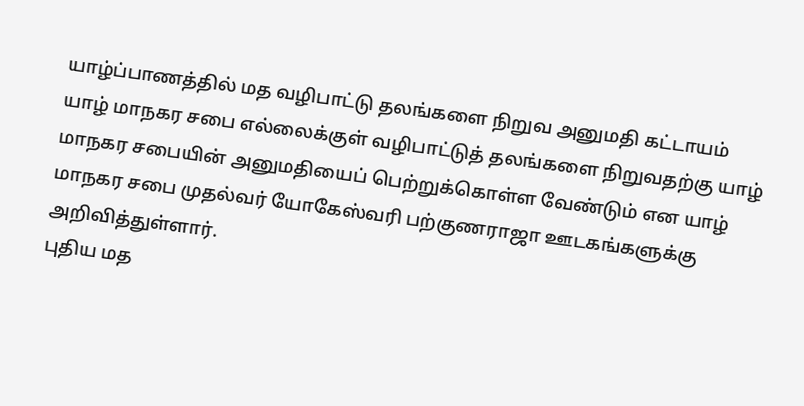யாழ்ப்பாணத்தில் மத வழிபாட்டு தலங்களை நிறுவ அனுமதி கட்டாயம்
யாழ் மாநகர சபை எல்லைக்குள் வழிபாட்டுத் தலங்களை நிறுவதற்கு யாழ் மாநகர சபையின் அனுமதியைப் பெற்றுக்கொள்ள வேண்டும் என யாழ் மாநகர சபை முதல்வர் யோகேஸ்வரி பற்குணராஜா ஊடகங்களுக்கு அறிவித்துள்ளார்.
புதிய மத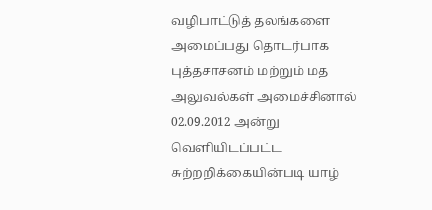வழிபாட்டுத் தலங்களை அமைப்பது தொடர்பாக புத்தசாசனம் மற்றும் மத அலுவல்கள் அமைச்சினால் 02.09.2012 அன்று வெளியிடப்பட்ட சுற்றறிக்கையின்படி யாழ்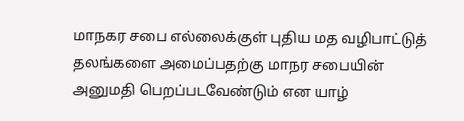மாநகர சபை எல்லைக்குள் புதிய மத வழிபாட்டுத் தலங்களை அமைப்பதற்கு மாநர சபையின் அனுமதி பெறப்படவேண்டும் என யாழ்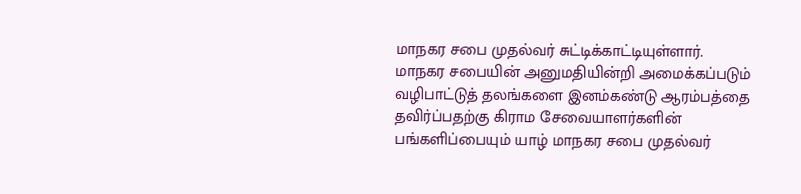மாநகர சபை முதல்வர் சுட்டிக்காட்டியுள்ளார்.
மாநகர சபையின் அனுமதியின்றி அமைக்கப்படும் வழிபாட்டுத் தலங்களை இனம்கண்டு ஆரம்பத்தை தவிர்ப்பதற்கு கிராம சேவையாளர்களின் பங்களிப்பையும் யாழ் மாநகர சபை முதல்வர்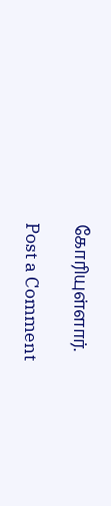கோரியுள்ளார்.

Post a Comment